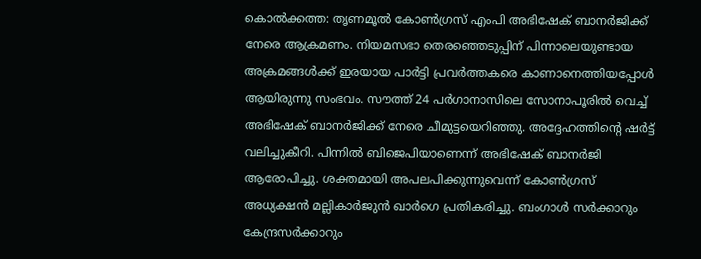കൊൽക്കത്ത: തൃണമൂൽ കോൺഗ്രസ് എംപി അഭിഷേക് ബാനർജിക്ക് നേരെ ആക്രമണം. നിയമസഭാ തെരഞ്ഞെടുപ്പിന് പിന്നാലെയുണ്ടായ അക്രമങ്ങൾക്ക് ഇരയായ പാർട്ടി പ്രവർത്തകരെ കാണാനെത്തിയപ്പോൾ ആയിരുന്നു സംഭവം. സൗത്ത് 24 പർഗാനാസിലെ സോനാപൂരിൽ വെച്ച് അഭിഷേക് ബാനർജിക്ക് നേരെ ചീമുട്ടയെറിഞ്ഞു. അദ്ദേഹത്തിന്റെ ഷർട്ട് വലിച്ചുകീറി. പിന്നിൽ ബിജെപിയാണെന്ന് അഭിഷേക് ബാനർജി ആരോപിച്ചു. ശക്തമായി അപലപിക്കുന്നുവെന്ന് കോൺഗ്രസ് അധ്യക്ഷൻ മല്ലികാർജുൻ ഖാർഗെ പ്രതികരിച്ചു. ബംഗാൾ സർക്കാറും കേന്ദ്രസർക്കാറും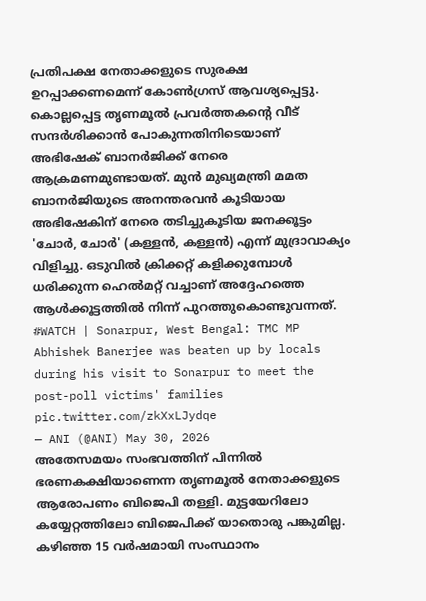പ്രതിപക്ഷ നേതാക്കളുടെ സുരക്ഷ ഉറപ്പാക്കണമെന്ന് കോൺഗ്രസ് ആവശ്യപ്പെട്ടു.
കൊല്ലപ്പെട്ട തൃണമൂൽ പ്രവർത്തകന്റെ വീട് സന്ദർശിക്കാൻ പോകുന്നതിനിടെയാണ് അഭിഷേക് ബാനർജിക്ക് നേരെ ആക്രമണമുണ്ടായത്. മുൻ മുഖ്യമന്ത്രി മമത ബാനർജിയുടെ അനന്തരവൻ കൂടിയായ അഭിഷേകിന് നേരെ തടിച്ചുകൂടിയ ജനക്കൂട്ടം 'ചോർ, ചോർ' (കള്ളൻ, കള്ളൻ) എന്ന് മുദ്രാവാക്യം വിളിച്ചു. ഒടുവിൽ ക്രിക്കറ്റ് കളിക്കുമ്പോൾ ധരിക്കുന്ന ഹെൽമറ്റ് വച്ചാണ് അദ്ദേഹത്തെ ആൾക്കൂട്ടത്തിൽ നിന്ന് പുറത്തുകൊണ്ടുവന്നത്.
#WATCH | Sonarpur, West Bengal: TMC MP Abhishek Banerjee was beaten up by locals during his visit to Sonarpur to meet the post-poll victims' families pic.twitter.com/zkXxLJydqe
— ANI (@ANI) May 30, 2026
അതേസമയം സംഭവത്തിന് പിന്നിൽ ഭരണകക്ഷിയാണെന്ന തൃണമൂൽ നേതാക്കളുടെ ആരോപണം ബിജെപി തള്ളി. മുട്ടയേറിലോ കയ്യേറ്റത്തിലോ ബിജെപിക്ക് യാതൊരു പങ്കുമില്ല. കഴിഞ്ഞ 15 വർഷമായി സംസ്ഥാനം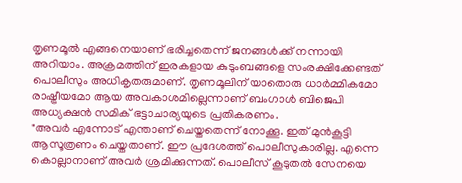തൃണമൂൽ എങ്ങനെയാണ് ഭരിച്ചതെന്ന് ജനങ്ങൾക്ക് നന്നായി അറിയാം. അക്രമത്തിന് ഇരകളായ കുടുംബങ്ങളെ സംരക്ഷിക്കേണ്ടത് പൊലീസും അധികൃതരുമാണ്. തൃണമൂലിന് യാതൊരു ധാർമ്മികമോ രാഷ്ട്രീയമോ ആയ അവകാശമില്ലെന്നാണ് ബംഗാൾ ബിജെപി അധ്യക്ഷൻ സമിക് ഭട്ടാചാര്യയുടെ പ്രതികരണം.
"അവർ എന്നോട് എന്താണ് ചെയ്തതെന്ന് നോക്കൂ. ഇത് മുൻകൂട്ടി ആസൂത്രണം ചെയ്തതാണ്. ഈ പ്രദേശത്ത് പൊലീസുകാരില്ല. എന്നെ കൊല്ലാനാണ് അവർ ശ്രമിക്കുന്നത്. പൊലീസ് കൂടുതൽ സേനയെ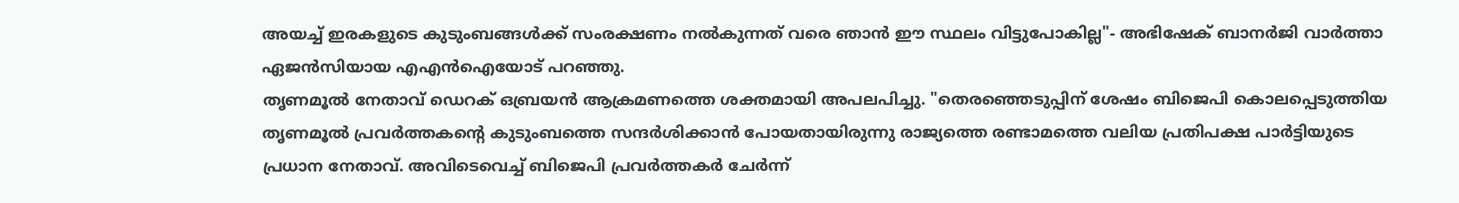അയച്ച് ഇരകളുടെ കുടുംബങ്ങൾക്ക് സംരക്ഷണം നൽകുന്നത് വരെ ഞാൻ ഈ സ്ഥലം വിട്ടുപോകില്ല"- അഭിഷേക് ബാനർജി വാർത്താ ഏജൻസിയായ എഎൻഐയോട് പറഞ്ഞു.
തൃണമൂൽ നേതാവ് ഡെറക് ഒബ്രയൻ ആക്രമണത്തെ ശക്തമായി അപലപിച്ചു. "തെരഞ്ഞെടുപ്പിന് ശേഷം ബിജെപി കൊലപ്പെടുത്തിയ തൃണമൂൽ പ്രവർത്തകന്റെ കുടുംബത്തെ സന്ദർശിക്കാൻ പോയതായിരുന്നു രാജ്യത്തെ രണ്ടാമത്തെ വലിയ പ്രതിപക്ഷ പാർട്ടിയുടെ പ്രധാന നേതാവ്. അവിടെവെച്ച് ബിജെപി പ്രവർത്തകർ ചേർന്ന്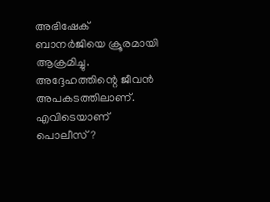അഭിഷേക് ബാനർജിയെ ക്രൂരമായി ആക്രമിച്ചു. അദ്ദേഹത്തിന്റെ ജീവൻ അപകടത്തിലാണ്. എവിടെയാണ് പൊലീസ്?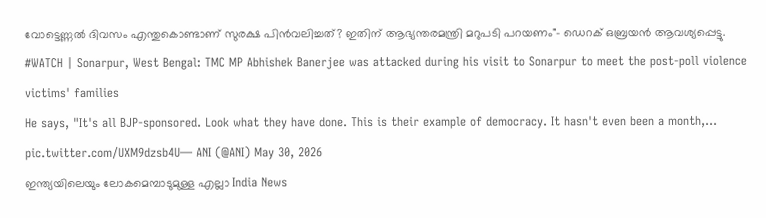വോട്ടെണ്ണൽ ദിവസം എന്തുകൊണ്ടാണ് സുരക്ഷ പിൻവലിച്ചത്? ഇതിന് ആഭ്യന്തരമന്ത്രി മറുപടി പറയണം"- ഡെറക് ഒബ്രയൻ ആവശ്യപ്പെട്ടു.
#WATCH | Sonarpur, West Bengal: TMC MP Abhishek Banerjee was attacked during his visit to Sonarpur to meet the post-poll violence victims' families
He says, "It's all BJP-sponsored. Look what they have done. This is their example of democracy. It hasn't even been a month,… pic.twitter.com/UXM9dzsb4U— ANI (@ANI) May 30, 2026
ഇന്ത്യയിലെയും ലോകമെമ്പാടുമുള്ള എല്ലാ India News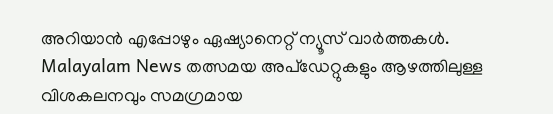അറിയാൻ എപ്പോഴും ഏഷ്യാനെറ്റ് ന്യൂസ് വാർത്തകൾ. Malayalam News തത്സമയ അപ്ഡേറ്റുകളും ആഴത്തിലുള്ള വിശകലനവും സമഗ്രമായ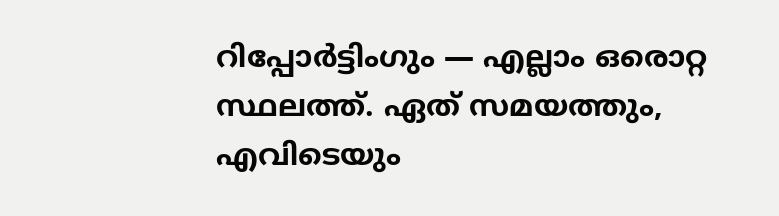റിപ്പോർട്ടിംഗും — എല്ലാം ഒരൊറ്റ സ്ഥലത്ത്. ഏത് സമയത്തും, എവിടെയും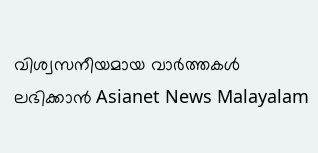വിശ്വസനീയമായ വാർത്തകൾ ലഭിക്കാൻ Asianet News Malayalam